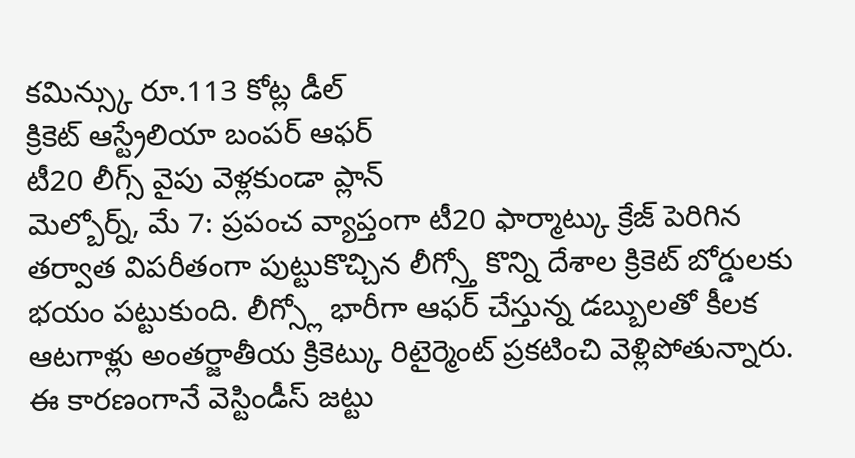కమిన్స్కు రూ.113 కోట్ల డీల్
క్రికెట్ ఆస్ట్రేలియా బంపర్ ఆఫర్
టీ20 లీగ్స్ వైపు వెళ్లకుండా ప్లాన్
మెల్బోర్న్, మే 7: ప్రపంచ వ్యాప్తంగా టీ20 ఫార్మాట్కు క్రేజ్ పెరిగిన తర్వాత విపరీతంగా పుట్టుకొచ్చిన లీగ్స్తో కొన్ని దేశాల క్రికెట్ బోర్డులకు భయం పట్టుకుంది. లీగ్స్లో భారీగా ఆఫర్ చేస్తున్న డబ్బులతో కీలక ఆటగాళ్లు అంతర్జాతీయ క్రికెట్కు రిటైర్మెంట్ ప్రకటించి వెళ్లిపోతున్నారు. ఈ కారణంగానే వెస్టిండీస్ జట్టు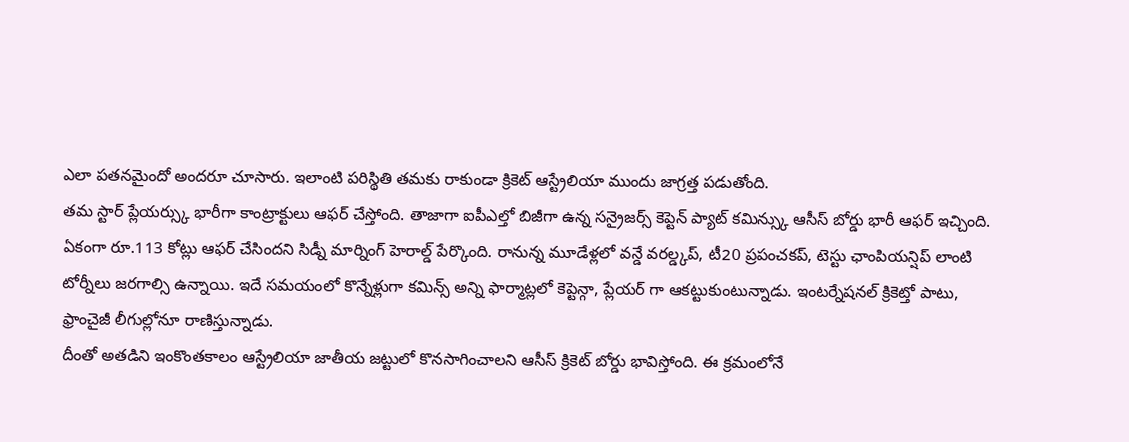ఎలా పతనమైందో అందరూ చూసారు. ఇలాంటి పరిస్థితి తమకు రాకుండా క్రికెట్ ఆస్ట్రేలియా ముందు జాగ్రత్త పడుతోంది.
తమ స్టార్ ప్లేయర్స్కు భారీగా కాంట్రాక్టులు ఆఫర్ చేస్తోంది. తాజాగా ఐపీఎల్తో బిజీగా ఉన్న సన్రైజర్స్ కెప్టెన్ ప్యాట్ కమిన్స్కు ఆసీస్ బోర్డు భారీ ఆఫర్ ఇచ్చింది. ఏకంగా రూ.113 కోట్లు ఆఫర్ చేసిందని సిడ్నీ మార్నింగ్ హెరాల్డ్ పేర్కొంది. రానున్న మూడేళ్లలో వన్డే వరల్డ్కప్, టీ20 ప్రపంచకప్, టెస్టు ఛాంపియన్షిప్ లాంటి టోర్నీలు జరగాల్సి ఉన్నాయి. ఇదే సమయంలో కొన్నేళ్లుగా కమిన్స్ అన్ని ఫార్మాట్లలో కెప్టెన్గా, ప్లేయర్ గా ఆకట్టుకుంటున్నాడు. ఇంటర్నేషనల్ క్రికెట్తో పాటు, ఫ్రాంచైజీ లీగుల్లోనూ రాణిస్తున్నాడు.
దీంతో అతడిని ఇంకొంతకాలం ఆస్ట్రేలియా జాతీయ జట్టులో కొనసాగించాలని ఆసీస్ క్రికెట్ బోర్డు భావిస్తోంది. ఈ క్రమంలోనే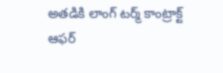అతడికి లాంగ్ టర్మ్ కాంట్రాక్ట్ ఆఫర్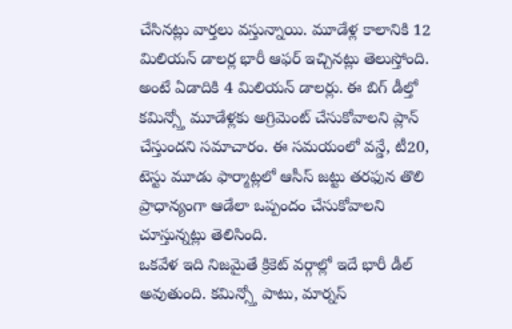చేసినట్లు వార్తలు వస్తున్నాయి. మూడేళ్ల కాలానికి 12 మిలియన్ డాలర్ల భారీ ఆఫర్ ఇచ్చినట్లు తెలుస్తోంది. అంటే ఏడాదికి 4 మిలియన్ డాలర్లు. ఈ బిగ్ డీల్తో కమిన్స్తో మూడేళ్లకు అగ్రిమెంట్ చేసుకోవాలని ప్లాన్ చేస్తుందని సమాచారం. ఈ సమయంలో వన్డే, టీ20, టెస్టు మూడు ఫార్మాట్లలో ఆసీస్ జట్టు తరఫున తొలి ప్రాధాన్యంగా ఆడేలా ఒప్పందం చేసుకోవాలని చూస్తున్నట్లు తెలిసింది.
ఒకవేళ ఇది నిజమైతే క్రికెట్ వర్గాల్లో ఇదే భారీ డీల్ అవుతుంది. కమిన్స్తో పాటు, మార్నస్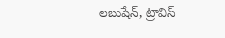లబుషేన్, ట్రావిస్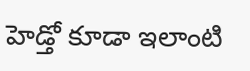హెడ్తో కూడా ఇలాంటి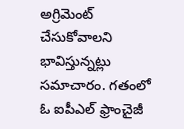అగ్రిమెంట్ చేసుకోవాలని భావిస్తున్నట్లు సమాచారం. గతంలో ఓ ఐపీఎల్ ఫ్రాంచైజీ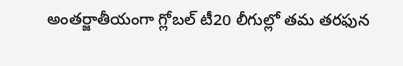అంతర్జాతీయంగా గ్లోబల్ టీ20 లీగుల్లో తమ తరఫున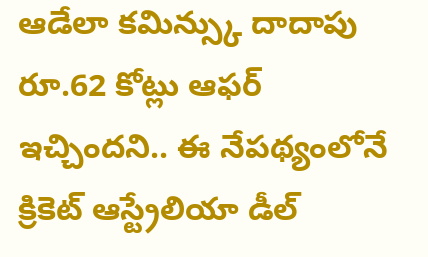ఆడేలా కమిన్స్కు దాదాపు రూ.62 కోట్లు ఆఫర్ ఇచ్చిందని.. ఈ నేపథ్యంలోనే క్రికెట్ ఆస్ట్రేలియా డీల్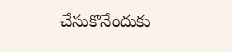చేసుకొనేందుకు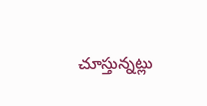చూస్తున్నట్లు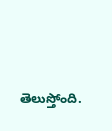తెలుస్తోంది.